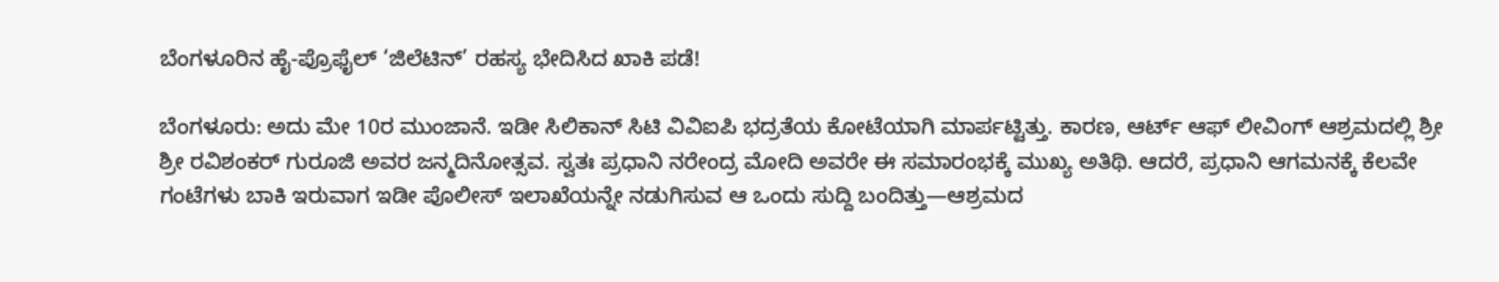ಬೆಂಗಳೂರಿನ ಹೈ-ಪ್ರೊಫೈಲ್ ‘ಜಿಲೆಟಿನ್’ ರಹಸ್ಯ ಭೇದಿಸಿದ ಖಾಕಿ ಪಡೆ!

ಬೆಂಗಳೂರು: ಅದು ಮೇ 10ರ ಮುಂಜಾನೆ. ಇಡೀ ಸಿಲಿಕಾನ್ ಸಿಟಿ ವಿವಿಐಪಿ ಭದ್ರತೆಯ ಕೋಟೆಯಾಗಿ ಮಾರ್ಪಟ್ಟಿತ್ತು. ಕಾರಣ, ಆರ್ಟ್ ಆಫ್ ಲೀವಿಂಗ್ ಆಶ್ರಮದಲ್ಲಿ ಶ್ರೀ ಶ್ರೀ ರವಿಶಂಕರ್ ಗುರೂಜಿ ಅವರ ಜನ್ಮದಿನೋತ್ಸವ. ಸ್ವತಃ ಪ್ರಧಾನಿ ನರೇಂದ್ರ ಮೋದಿ ಅವರೇ ಈ ಸಮಾರಂಭಕ್ಕೆ ಮುಖ್ಯ ಅತಿಥಿ. ಆದರೆ, ಪ್ರಧಾನಿ ಆಗಮನಕ್ಕೆ ಕೆಲವೇ ಗಂಟೆಗಳು ಬಾಕಿ ಇರುವಾಗ ಇಡೀ ಪೊಲೀಸ್ ಇಲಾಖೆಯನ್ನೇ ನಡುಗಿಸುವ ಆ ಒಂದು ಸುದ್ದಿ ಬಂದಿತ್ತು—ಆಶ್ರಮದ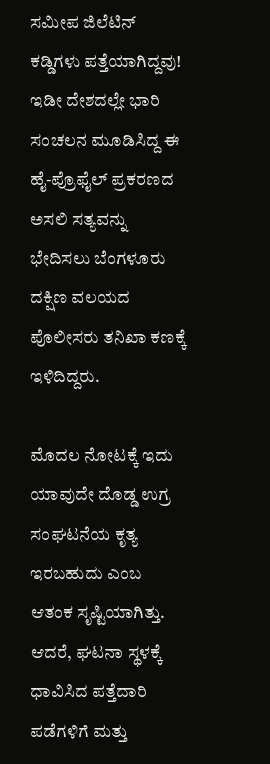ಸಮೀಪ ಜಿಲೆಟಿನ್ ಕಡ್ಡಿಗಳು ಪತ್ತೆಯಾಗಿದ್ದವು! ಇಡೀ ದೇಶದಲ್ಲೇ ಭಾರಿ ಸಂಚಲನ ಮೂಡಿಸಿದ್ದ ಈ ಹೈ-ಪ್ರೊಫೈಲ್ ಪ್ರಕರಣದ ಅಸಲಿ ಸತ್ಯವನ್ನು ಭೇದಿಸಲು ಬೆಂಗಳೂರು ದಕ್ಷಿಣ ವಲಯದ ಪೊಲೀಸರು ತನಿಖಾ ಕಣಕ್ಕೆ ಇಳಿದಿದ್ದರು.

ಮೊದಲ ನೋಟಕ್ಕೆ ಇದು ಯಾವುದೇ ದೊಡ್ಡ ಉಗ್ರ ಸಂಘಟನೆಯ ಕೃತ್ಯ ಇರಬಹುದು ಎಂಬ ಆತಂಕ ಸೃಷ್ಟಿಯಾಗಿತ್ತು. ಆದರೆ, ಘಟನಾ ಸ್ಥಳಕ್ಕೆ ಧಾವಿಸಿದ ಪತ್ತೆದಾರಿ ಪಡೆಗಳಿಗೆ ಮತ್ತು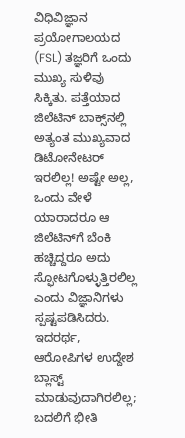ವಿಧಿವಿಜ್ಞಾನ ಪ್ರಯೋಗಾಲಯದ (FSL) ತಜ್ಞರಿಗೆ ಒಂದು ಮುಖ್ಯ ಸುಳಿವು ಸಿಕ್ಕಿತು. ಪತ್ತೆಯಾದ ಜಿಲೆಟಿನ್ ಬಾಕ್ಸ್‌ನಲ್ಲಿ ಅತ್ಯಂತ ಮುಖ್ಯವಾದ ಡಿಟೋನೇಟರ್ ಇರಲಿಲ್ಲ! ಅಷ್ಟೇ ಅಲ್ಲ, ಒಂದು ವೇಳೆ ಯಾರಾದರೂ ಆ ಜಿಲೆಟಿನ್‌ಗೆ ಬೆಂಕಿ ಹಚ್ಚಿದ್ದರೂ ಅದು ಸ್ಫೋಟಗೊಳ್ಳುತ್ತಿರಲಿಲ್ಲ ಎಂದು ವಿಜ್ಞಾನಿಗಳು ಸ್ಪಷ್ಟಪಡಿಸಿದರು. ಇದರರ್ಥ, ಆರೋಪಿಗಳ ಉದ್ದೇಶ ಬ್ಲಾಸ್ಟ್ ಮಾಡುವುದಾಗಿರಲಿಲ್ಲ; ಬದಲಿಗೆ ಭೀತಿ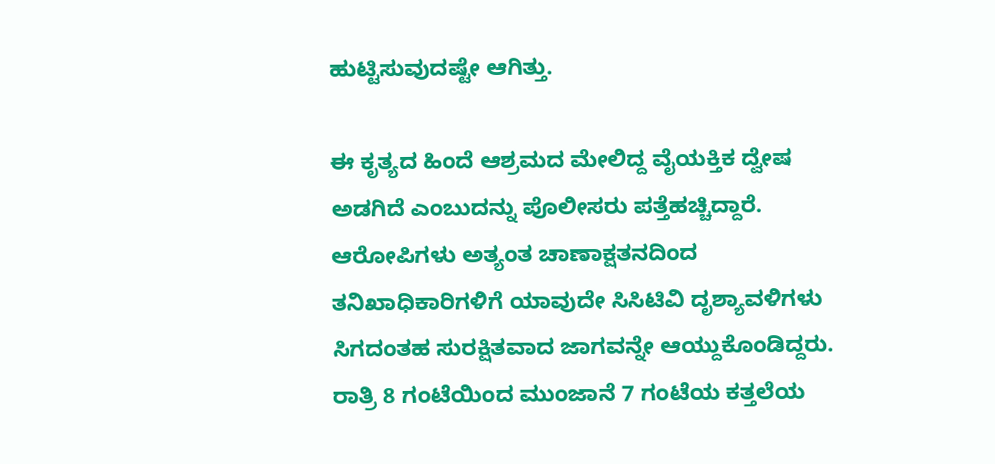ಹುಟ್ಟಿಸುವುದಷ್ಟೇ ಆಗಿತ್ತು.

ಈ ಕೃತ್ಯದ ಹಿಂದೆ ಆಶ್ರಮದ ಮೇಲಿದ್ದ ವೈಯಕ್ತಿಕ ದ್ವೇಷ ಅಡಗಿದೆ ಎಂಬುದನ್ನು ಪೊಲೀಸರು ಪತ್ತೆಹಚ್ಚಿದ್ದಾರೆ. ಆರೋಪಿಗಳು ಅತ್ಯಂತ ಚಾಣಾಕ್ಷತನದಿಂದ ತನಿಖಾಧಿಕಾರಿಗಳಿಗೆ ಯಾವುದೇ ಸಿಸಿಟಿವಿ ದೃಶ್ಯಾವಳಿಗಳು ಸಿಗದಂತಹ ಸುರಕ್ಷಿತವಾದ ಜಾಗವನ್ನೇ ಆಯ್ದುಕೊಂಡಿದ್ದರು. ರಾತ್ರಿ 8 ಗಂಟೆಯಿಂದ ಮುಂಜಾನೆ 7 ಗಂಟೆಯ ಕತ್ತಲೆಯ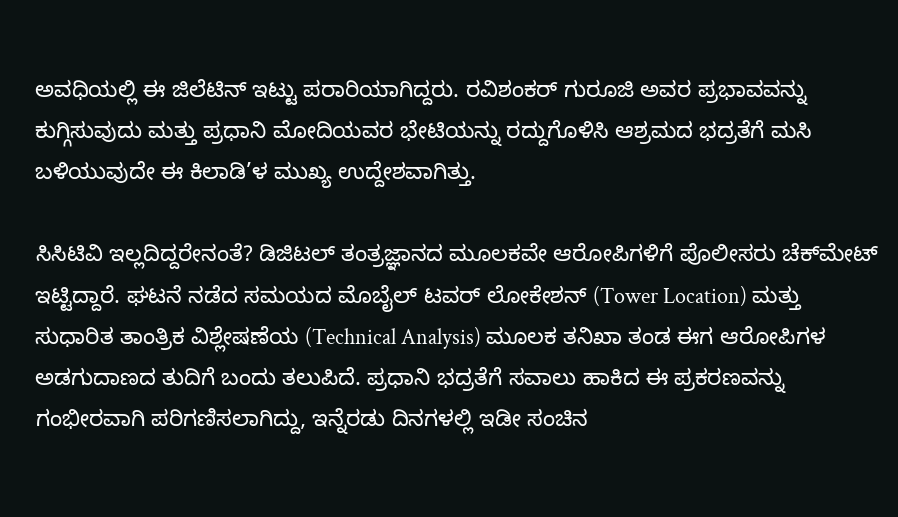ಅವಧಿಯಲ್ಲಿ ಈ ಜಿಲೆಟಿನ್ ಇಟ್ಟು ಪರಾರಿಯಾಗಿದ್ದರು. ರವಿಶಂಕರ್ ಗುರೂಜಿ ಅವರ ಪ್ರಭಾವವನ್ನು ಕುಗ್ಗಿಸುವುದು ಮತ್ತು ಪ್ರಧಾನಿ ಮೋದಿಯವರ ಭೇಟಿಯನ್ನು ರದ್ದುಗೊಳಿಸಿ ಆಶ್ರಮದ ಭದ್ರತೆಗೆ ಮಸಿ ಬಳಿಯುವುದೇ ಈ ಕಿಲಾಡಿ’ಳ ಮುಖ್ಯ ಉದ್ದೇಶವಾಗಿತ್ತು.

ಸಿಸಿಟಿವಿ ಇಲ್ಲದಿದ್ದರೇನಂತೆ? ಡಿಜಿಟಲ್ ತಂತ್ರಜ್ಞಾನದ ಮೂಲಕವೇ ಆರೋಪಿಗಳಿಗೆ ಪೊಲೀಸರು ಚೆಕ್‌ಮೇಟ್ ಇಟ್ಟಿದ್ದಾರೆ. ಘಟನೆ ನಡೆದ ಸಮಯದ ಮೊಬೈಲ್ ಟವರ್ ಲೋಕೇಶನ್ (Tower Location) ಮತ್ತು ಸುಧಾರಿತ ತಾಂತ್ರಿಕ ವಿಶ್ಲೇಷಣೆಯ (Technical Analysis) ಮೂಲಕ ತನಿಖಾ ತಂಡ ಈಗ ಆರೋಪಿಗಳ ಅಡಗುದಾಣದ ತುದಿಗೆ ಬಂದು ತಲುಪಿದೆ. ಪ್ರಧಾನಿ ಭದ್ರತೆಗೆ ಸವಾಲು ಹಾಕಿದ ಈ ಪ್ರಕರಣವನ್ನು ಗಂಭೀರವಾಗಿ ಪರಿಗಣಿಸಲಾಗಿದ್ದು, ಇನ್ನೆರಡು ದಿನಗಳಲ್ಲಿ ಇಡೀ ಸಂಚಿನ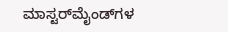ಮಾಸ್ಟರ್‌ಮೈಂಡ್‌ಗಳ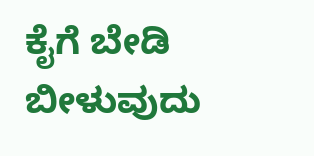ಕೈಗೆ ಬೇಡಿ ಬೀಳುವುದು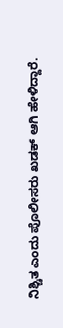ನಿಶ್ಚಿತ ಎಂದು ಪೊಲೀಸರು ಖಡಕ್ ಆಗಿ ಹೇಳಿದ್ದಾರೆ.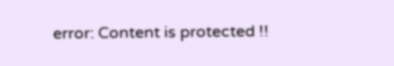error: Content is protected !!